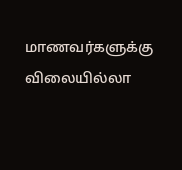மாணவர்களுக்கு விலையில்லா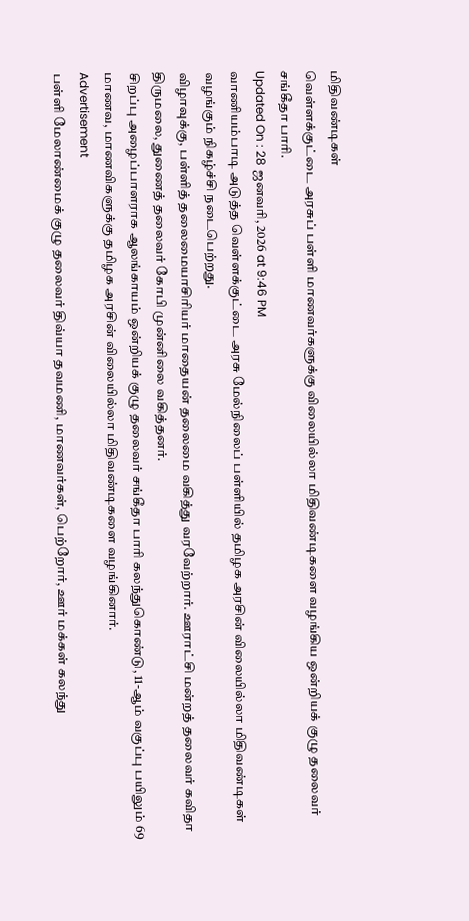மிதிவண்டிகள்
வெள்ளக்குட்டை அரசுப் பள்ளி மாணவர்களுக்கு விலையில்லா மிதிவண்டிகளை வழங்கிய ஒன்றியக் குழு தலைவர் சங்கீதா பாரி.
Updated On : 28 ஜனவரி, 2026 at 9:46 PM
வாணியம்பாடி அடுத்த வெள்ளக்குட்டை அரசு மேல்நிலைப் பள்ளியில் தமிழக அரசின் விலையில்லா மிதிவண்டிகள் வழங்கும் நிகழ்ச்சி நடைபெற்றது.
விழாவுக்கு, பள்ளித் தலைமையாசிரியர் மாதையன் தலைமை வகித்து வரவேற்றார். ஊராட்சி மன்றத் தலைவர் கவிதா திருமலை, துணைத் தலைவர் கோபி முன்னிலை வகித்தனர்.
சிறப்பு அழைப்பாளராக ஆலங்காயம் ஒன்றியக் குழு தலைவர் சங்கீதா பாரி கலந்துகொண்டு, 11-ஆம் வகுப்பு பயிலும் 69 மாணவ, மாணவிகளுக்கு தமிழக அரசின் விலையில்லா மிதிவண்டிகளை வழங்கினார்.
Advertisement
பள்ளி மேலாண்மைக் குழு தலைவர் திவ்யா தவமணி, மாணவர்கள், பெற்றோர், ஊர் மக்கள் கலந்து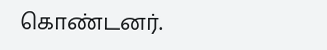கொண்டனர்.